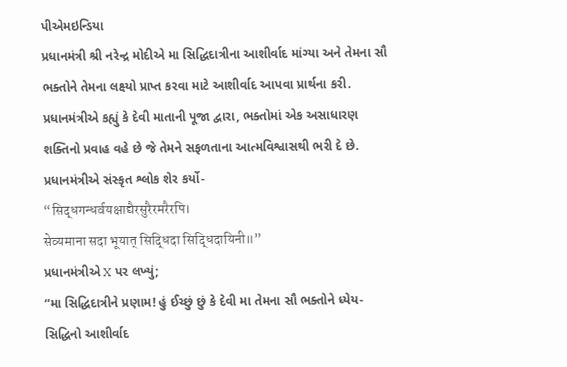પીએમઇન્ડિયા
પ્રધાનમંત્રી શ્રી નરેન્દ્ર મોદીએ મા સિદ્ધિદાત્રીના આશીર્વાદ માંગ્યા અને તેમના સૌ ભક્તોને તેમના લક્ષ્યો પ્રાપ્ત કરવા માટે આશીર્વાદ આપવા પ્રાર્થના કરી.
પ્રધાનમંત્રીએ કહ્યું કે દેવી માતાની પૂજા દ્વારા, ભક્તોમાં એક અસાધારણ શક્તિનો પ્રવાહ વહે છે જે તેમને સફળતાના આત્મવિશ્વાસથી ભરી દે છે.
પ્રધાનમંત્રીએ સંસ્કૃત શ્લોક શેર કર્યો-
“सिद्धगन्धर्वयक्षाद्यैरसुरैरमरैरपि।
सेव्यमाना सदा भूयात् सिद्धिदा सिद्धिदायिनी॥”
પ્રધાનમંત્રીએ X પર લખ્યું;
“મા સિદ્ધિદાત્રીને પ્રણામ! હું ઈચ્છું છું કે દેવી મા તેમના સૌ ભક્તોને ધ્યેય-સિદ્ધિનો આશીર્વાદ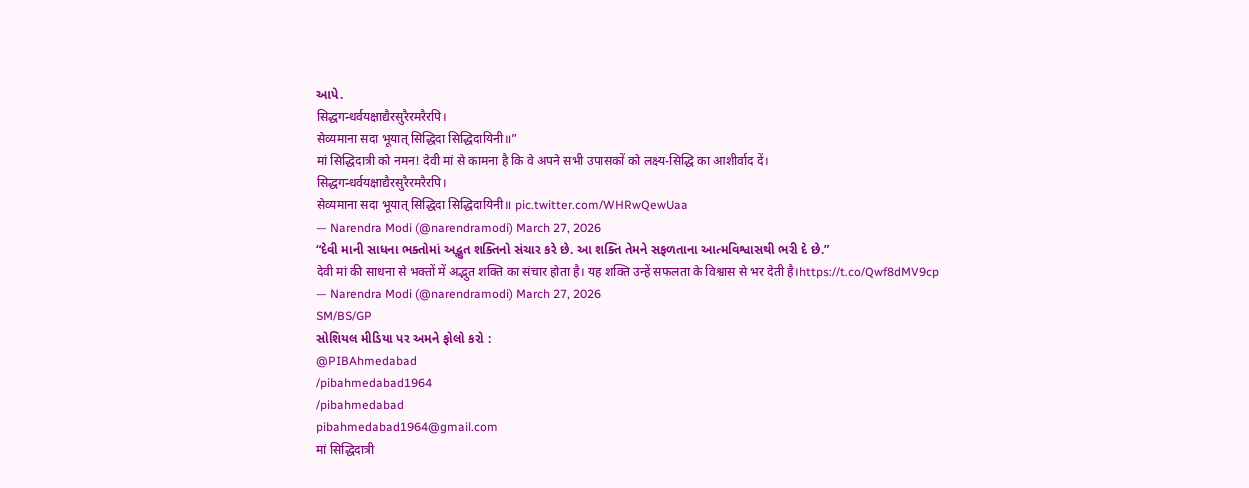આપે.
सिद्धगन्धर्वयक्षाद्यैरसुरैरमरैरपि।
सेव्यमाना सदा भूयात् सिद्धिदा सिद्धिदायिनी॥”
मां सिद्धिदात्री को नमन! देवी मां से कामना है कि वे अपने सभी उपासकों को लक्ष्य-सिद्धि का आशीर्वाद दें।
सिद्धगन्धर्वयक्षाद्यैरसुरैरमरैरपि।
सेव्यमाना सदा भूयात् सिद्धिदा सिद्धिदायिनी॥ pic.twitter.com/WHRwQewUaa
— Narendra Modi (@narendramodi) March 27, 2026
“દેવી માની સાધના ભક્તોમાં અદ્ભુત શક્તિનો સંચાર કરે છે. આ શક્તિ તેમને સફળતાના આત્મવિશ્વાસથી ભરી દે છે.”
देवी मां की साधना से भक्तों में अद्भुत शक्ति का संचार होता है। यह शक्ति उन्हें सफलता के विश्वास से भर देती है।https://t.co/Qwf8dMV9cp
— Narendra Modi (@narendramodi) March 27, 2026
SM/BS/GP
સોશિયલ મીડિયા પર અમને ફોલો કરો :
@PIBAhmedabad
/pibahmedabad1964
/pibahmedabad
pibahmedabad1964@gmail.com
मां सिद्धिदात्री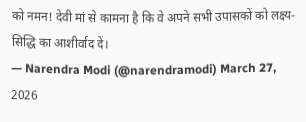को नमन! देवी मां से कामना है कि वे अपने सभी उपासकों को लक्ष्य-सिद्धि का आशीर्वाद दें।
— Narendra Modi (@narendramodi) March 27, 2026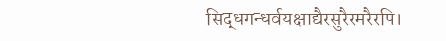सिद्धगन्धर्वयक्षाद्यैरसुरैरमरैरपि।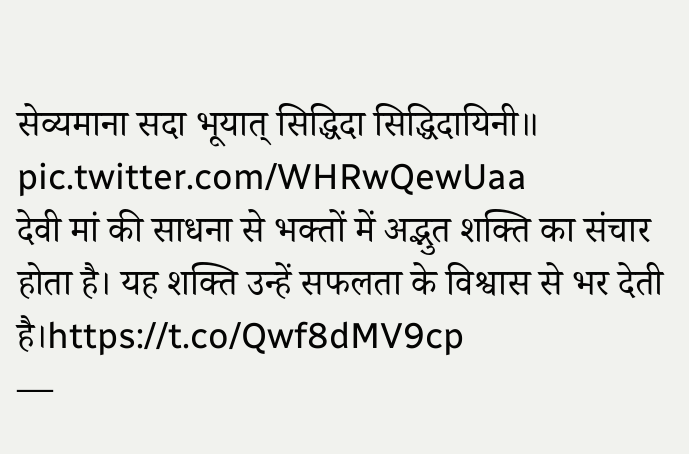सेव्यमाना सदा भूयात् सिद्धिदा सिद्धिदायिनी॥ pic.twitter.com/WHRwQewUaa
देवी मां की साधना से भक्तों में अद्भुत शक्ति का संचार होता है। यह शक्ति उन्हें सफलता के विश्वास से भर देती है।https://t.co/Qwf8dMV9cp
—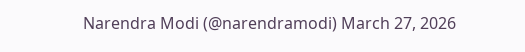Narendra Modi (@narendramodi) March 27, 2026